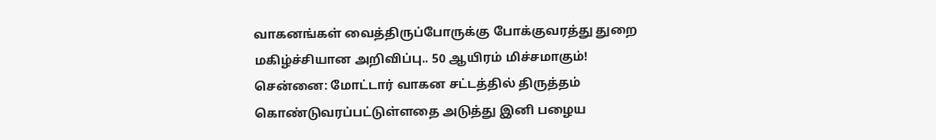வாகனங்கள் வைத்திருப்போருக்கு போக்குவரத்து துறை மகிழ்ச்சியான அறிவிப்பு.. 50 ஆயிரம் மிச்சமாகும்!
சென்னை: மோட்டார் வாகன சட்டத்தில் திருத்தம் கொண்டுவரப்பட்டுள்ளதை அடுத்து இனி பழைய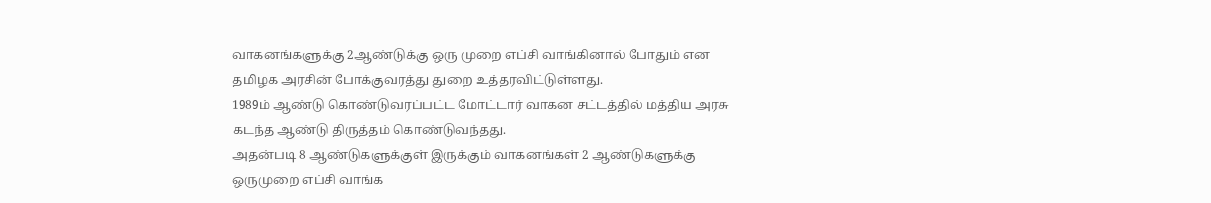வாகனங்களுக்கு 2ஆண்டுக்கு ஒரு முறை எப்சி வாங்கினால் போதும் என தமிழக அரசின் போக்குவரத்து துறை உத்தரவிட்டுள்ளது.
1989ம் ஆண்டு கொண்டுவரப்பட்ட மோட்டார் வாகன சட்டத்தில் மத்திய அரசு கடந்த ஆண்டு திருத்தம் கொண்டுவந்தது.
அதன்படி 8 ஆண்டுகளுக்குள் இருக்கும் வாகனங்கள் 2 ஆண்டுகளுக்கு ஒருமுறை எப்சி வாங்க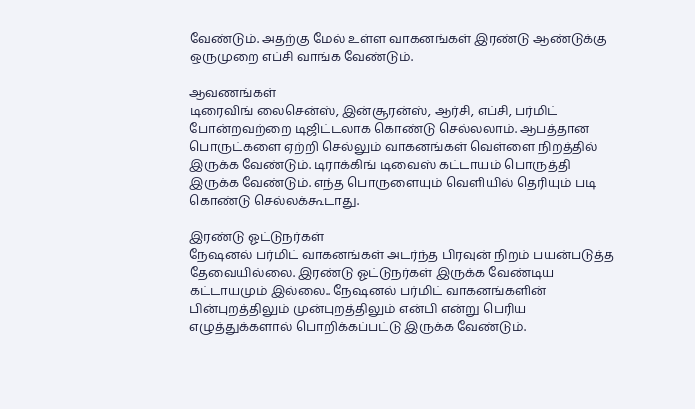வேண்டும். அதற்கு மேல் உள்ள வாகனங்கள் இரண்டு ஆண்டுக்கு ஒருமுறை எப்சி வாங்க வேண்டும்.

ஆவணங்கள்
டிரைவிங் லைசென்ஸ், இன்சூரன்ஸ், ஆர்சி, எப்சி, பர்மிட் போன்றவற்றை டிஜிட்டலாக கொண்டு செல்லலாம். ஆபத்தான பொருட்களை ஏற்றி செல்லும் வாகனங்கள் வெள்ளை நிறத்தில் இருக்க வேண்டும். டிராக்கிங் டிவைஸ் கட்டாயம் பொருத்தி இருக்க வேண்டும். எந்த பொருளையும் வெளியில் தெரியும் படி கொண்டு செல்லக்கூடாது.

இரண்டு ஓட்டுநர்கள்
நேஷனல் பர்மிட் வாகனங்கள் அடர்ந்த பிரவுன் நிறம் பயன்படுத்த தேவையில்லை. இரண்டு ஓட்டுநர்கள் இருக்க வேண்டிய கட்டாயமும் இல்லை.. நேஷனல் பர்மிட் வாகனங்களின் பின்புறத்திலும் முன்புறத்திலும் என்பி என்று பெரிய எழுத்துக்களால் பொறிக்கப்பட்டு இருக்க வேண்டும்.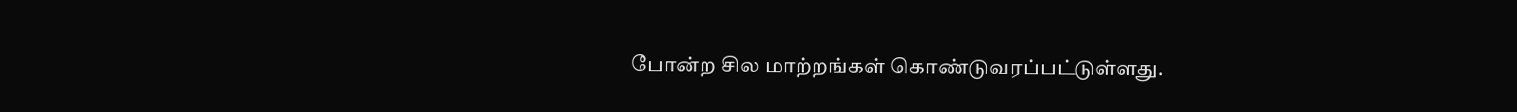போன்ற சில மாற்றங்கள் கொண்டுவரப்பட்டுள்ளது.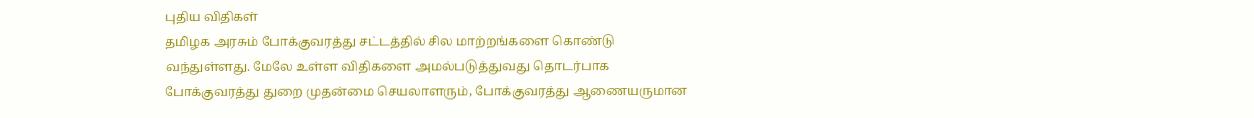புதிய விதிகள்
தமிழக அரசும் போக்குவரத்து சட்டத்தில் சில மாற்றங்களை கொண்டு வந்துள்ளது. மேலே உள்ள விதிகளை அமல்படுத்துவது தொடர்பாக போக்குவரத்து துறை முதன்மை செயலாளரும், போக்குவரத்து ஆணையருமான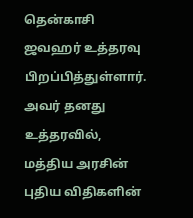தென்காசி ஜவஹர் உத்தரவு பிறப்பித்துள்ளார். அவர் தனது உத்தரவில், மத்திய அரசின் புதிய விதிகளின்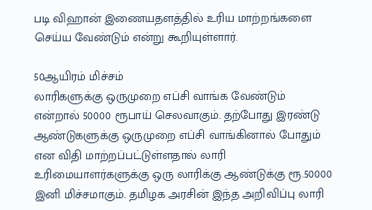படி விஹான் இணையதளத்தில் உரிய மாற்றங்களை செய்ய வேண்டும் என்று கூறியுள்ளார்.

50ஆயிரம் மிச்சம்
லாரிகளுக்கு ஒருமுறை எப்சி வாங்க வேண்டும் என்றால் 50000 ரூபாய் செலவாகும். தற்போது இரண்டு ஆண்டுகளுக்கு ஒருமுறை எப்சி வாங்கினால் போதும் என விதி மாற்றப்பட்டுள்ளதால் லாரி உரிமையாளர்களுக்கு ஒரு லாரிக்கு ஆண்டுக்கு ரூ.50000 இனி மிச்சமாகும். தமிழக அரசின் இந்த அறிவிப்பு லாரி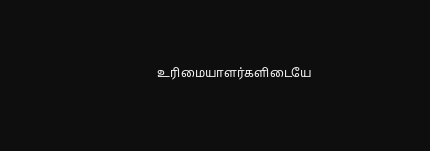உரிமையாளர்களிடையே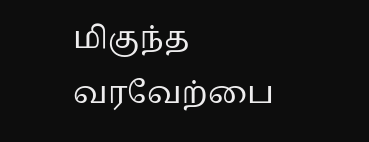மிகுந்த வரவேற்பை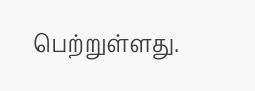பெற்றுள்ளது.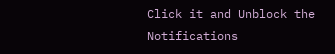Click it and Unblock the Notifications